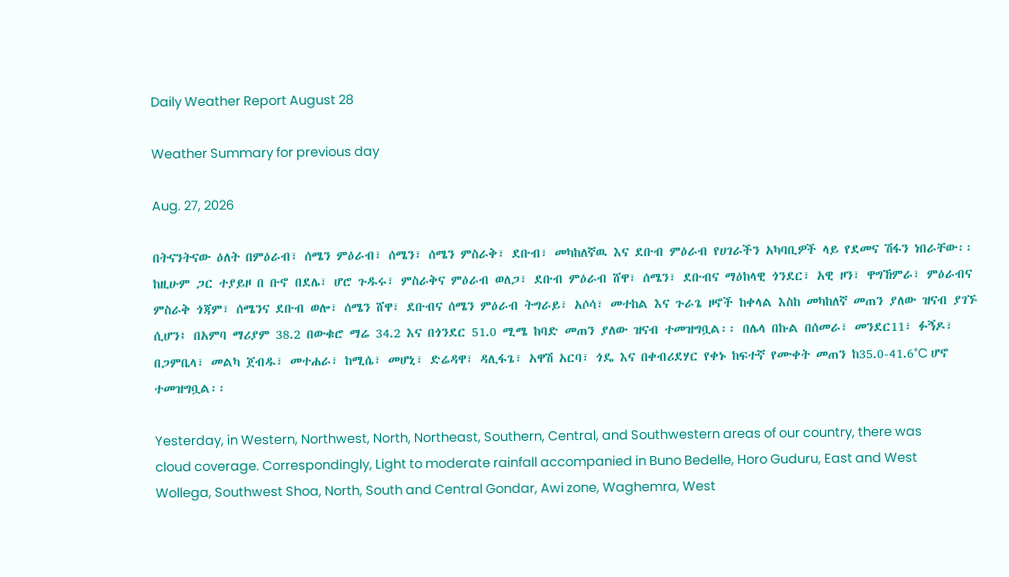Daily Weather Report August 28

Weather Summary for previous day

Aug. 27, 2026

በትናንትናው ዕለት በምዕራብ፣ ሰሜን ምዕራብ፣ ሰሜን፣ ሰሜን ምስራቅ፣ ደቡብ፣ መካከለኛዉ እና ደቡብ ምዕራብ የሀገራችን አካባቢዎች ላይ የደመና ሽፋን ነበራቸው፡፡ ከዚሁም ጋር ተያይዞ በ ቡኖ በደሌ፣ ሆሮ ጉዱሩ፣ ምስራቅና ምዕራብ ወለጋ፣ ደቡብ ምዕራብ ሸዋ፣ ሰሜን፣ ደቡብና ማዕከላዊ ጎንደር፣ አዊ ዞን፣ ዋግኸምራ፣ ምዕራብና ምስራቅ ጎጃም፣ ሰሜንና ደቡብ ወሎ፣ ሰሜን ሸዋ፣ ደቡብና ሰሜን ምዕራብ ትግራይ፣ አሶሳ፣ መተከል እና ጉራጌ ዞኖች ከቀላል እስከ መካከለኛ መጠን ያለው ዝናብ ያገኙ ሲሆን፤ በአምባ ማሪያም 38.2 በውቁሮ ማሬ 34.2 እና በጎንደር 51.0 ሚሜ ከባድ መጠን ያለው ዝናብ ተመዝግቧል፡፡ በሌላ በኩል በሰመራ፣ መንደር11፣ ፉኝዶ፣ በጋምቤላ፣ መልካ ጀብዱ፣ መተሐራ፣ ከሚሴ፣ መሆኒ፣ ድሬዳዋ፣ ዳሊፋጌ፣ አዋሽ አርባ፣ ጎዴ እና በቀብሪደሃር የቀኑ ከፍተኛ የሙቀት መጠን ከ35.0-41.6°C ሆኖ ተመዝግቧል፡፡

Yesterday, in Western, Northwest, North, Northeast, Southern, Central, and Southwestern areas of our country, there was cloud coverage. Correspondingly, Light to moderate rainfall accompanied in Buno Bedelle, Horo Guduru, East and West Wollega, Southwest Shoa, North, South and Central Gondar, Awi zone, Waghemra, West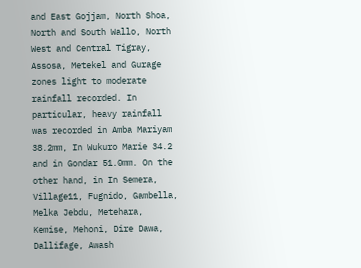and East Gojjam, North Shoa, North and South Wallo, North West and Central Tigray, Assosa, Metekel and Gurage zones light to moderate rainfall recorded. In particular, heavy rainfall was recorded in Amba Mariyam 38.2mm, In Wukuro Marie 34.2 and in Gondar 51.0mm. On the other hand, in In Semera, Village11, Fugnido, Gambella, Melka Jebdu, Metehara, Kemise, Mehoni, Dire Dawa, Dallifage, Awash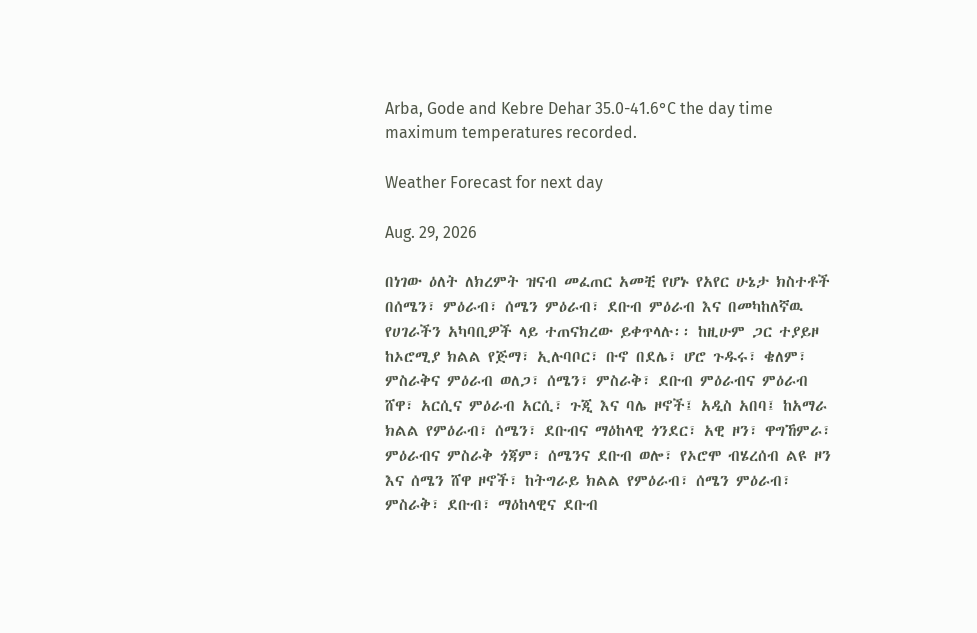Arba, Gode and Kebre Dehar 35.0-41.6°C the day time maximum temperatures recorded.

Weather Forecast for next day

Aug. 29, 2026

በነገው ዕለት ለክረምት ዝናብ መፈጠር አመቺ የሆኑ የአየር ሁኔታ ክስተቶች በሰሜን፣ ምዕራብ፣ ሰሜን ምዕራብ፣ ደቡብ ምዕራብ እና በመካከለኛዉ የሀገራችን አካባቢዎች ላይ ተጠናክረው ይቀጥላሉ፡፡ ከዚሁም ጋር ተያይዞ ከኦሮሚያ ክልል የጅማ፣ ኢሉባቦር፣ ቡኖ በደሌ፣ ሆሮ ጉዱሩ፣ ቄለም፣ ምስራቅና ምዕራብ ወለጋ፣ ሰሜን፣ ምስራቅ፣ ደቡብ ምዕራብና ምዕራብ ሸዋ፣ አርሲና ምዕራብ አርሲ፣ ጉጂ እና ባሌ ዞኖች፤ አዲስ አበባ፤ ከአማራ ክልል የምዕራብ፣ ሰሜን፣ ደቡብና ማዕከላዊ ጎንደር፣ አዊ ዞን፣ ዋግኸምራ፣ ምዕራብና ምስራቅ ጎጃም፣ ሰሜንና ደቡብ ወሎ፣ የኦሮሞ ብሄረሰብ ልዩ ዞን እና ሰሜን ሸዋ ዞኖች፣ ከትግራይ ክልል የምዕራብ፣ ሰሜን ምዕራብ፣ ምስራቅ፣ ደቡብ፣ ማዕከላዊና ደቡብ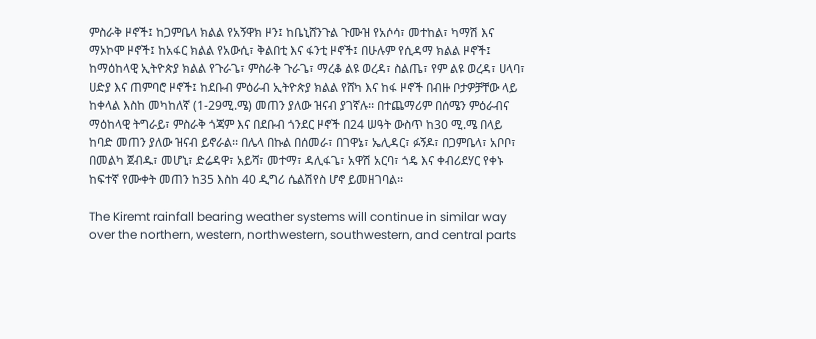ምስራቅ ዞኖች፤ ከጋምቤላ ክልል የአኝዋክ ዞን፤ ከቤኒሸንጉል ጉሙዝ የአሶሳ፣ መተከል፣ ካማሽ እና ማኦኮሞ ዞኖች፤ ከአፋር ክልል የአውሲ፣ ቅልበቲ እና ፋንቲ ዞኖች፤ በሁሉም የሲዳማ ክልል ዞኖች፤ ከማዕከላዊ ኢትዮጵያ ክልል የጉራጌ፣ ምስራቅ ጉራጌ፣ ማረቆ ልዩ ወረዳ፣ ስልጤ፣ የም ልዩ ወረዳ፣ ሀላባ፣ ሀድያ እና ጠምባሮ ዞኖች፤ ከደቡብ ምዕራብ ኢትዮጵያ ክልል የሸካ እና ከፋ ዞኖች በብዙ ቦታዎቻቸው ላይ ከቀላል እስከ መካከለኛ (1-29ሚ.ሜ) መጠን ያለው ዝናብ ያገኛሉ፡፡ በተጨማሪም በሰሜን ምዕራብና ማዕከላዊ ትግራይ፣ ምስራቅ ጎጃም እና በደቡብ ጎንደር ዞኖች በ24 ሠዓት ውስጥ ከ30 ሚ.ሜ በላይ ከባድ መጠን ያለው ዝናብ ይኖራል፡፡ በሌላ በኩል በሰመራ፣ በገዋኔ፣ ኤሊዳር፣ ፉኝዶ፣ በጋምቤላ፣ አቦቦ፣ በመልካ ጀብዱ፣ መሆኒ፣ ድሬዳዋ፣ አይሻ፣ መተማ፣ ዳሊፋጌ፣ አዋሽ አርባ፣ ጎዴ እና ቀብሪደሃር የቀኑ ከፍተኛ የሙቀት መጠን ከ35 እስከ 40 ዲግሪ ሴልሽየስ ሆኖ ይመዘገባል፡፡

The Kiremt rainfall bearing weather systems will continue in similar way over the northern, western, northwestern, southwestern, and central parts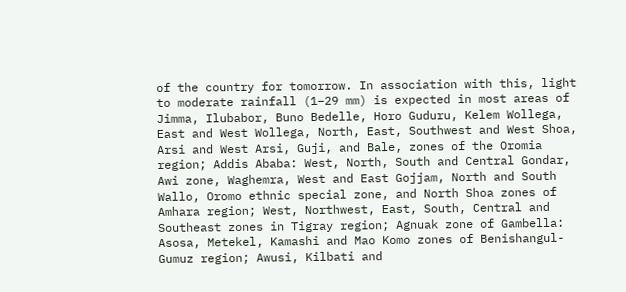of the country for tomorrow. In association with this, light to moderate rainfall (1–29 mm) is expected in most areas of Jimma, Ilubabor, Buno Bedelle, Horo Guduru, Kelem Wollega, East and West Wollega, North, East, Southwest and West Shoa, Arsi and West Arsi, Guji, and Bale, zones of the Oromia region; Addis Ababa: West, North, South and Central Gondar, Awi zone, Waghemra, West and East Gojjam, North and South Wallo, Oromo ethnic special zone, and North Shoa zones of Amhara region; West, Northwest, East, South, Central and Southeast zones in Tigray region; Agnuak zone of Gambella: Asosa, Metekel, Kamashi and Mao Komo zones of Benishangul-Gumuz region; Awusi, Kilbati and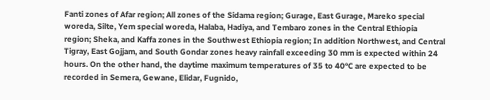Fanti zones of Afar region; All zones of the Sidama region; Gurage, East Gurage, Mareko special woreda, Silte, Yem special woreda, Halaba, Hadiya, and Tembaro zones in the Central Ethiopia region; Sheka, and Kaffa zones in the Southwest Ethiopia region; In addition Northwest, and Central Tigray, East Gojjam, and South Gondar zones heavy rainfall exceeding 30 mm is expected within 24 hours. On the other hand, the daytime maximum temperatures of 35 to 40°C are expected to be recorded in Semera, Gewane, Elidar, Fugnido,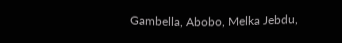Gambella, Abobo, Melka Jebdu,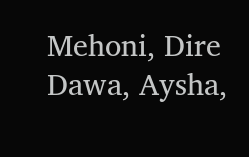Mehoni, Dire Dawa, Aysha,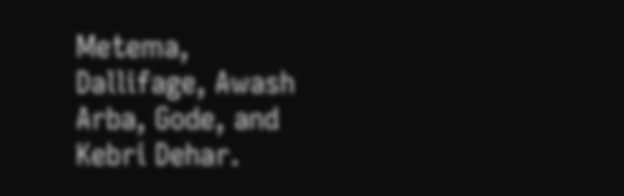Metema, Dallifage, Awash Arba, Gode, and Kebri Dehar.